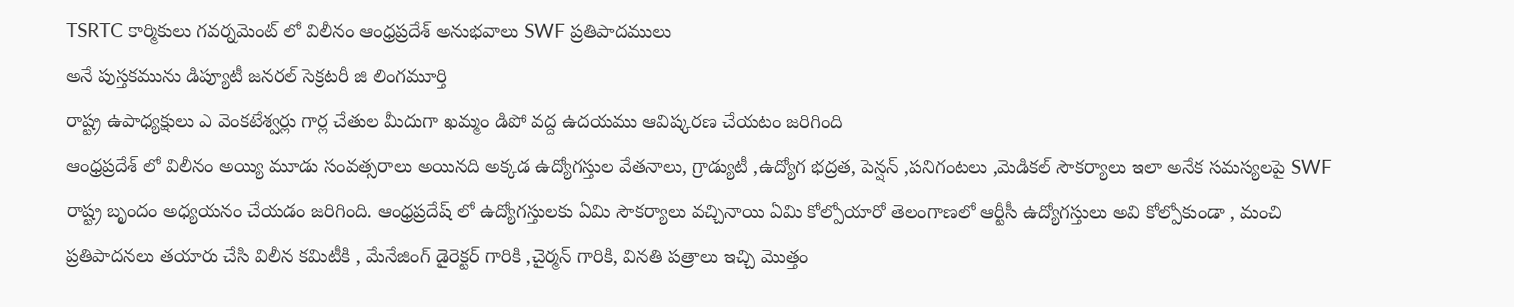TSRTC కార్మికులు గవర్నమెంట్ లో విలీనం ఆంధ్రప్రదేశ్ అనుభవాలు SWF ప్రతిపాదములు
అనే పుస్తకమును డిప్యూటీ జనరల్ సెక్రటరీ జి లింగమూర్తి
రాష్ట్ర ఉపాధ్యక్షులు ఎ వెంకటేశ్వర్లు గార్ల చేతుల మీదుగా ఖమ్మం డిపో వద్ద ఉదయము ఆవిష్కరణ చేయటం జరిగింది
ఆంధ్రప్రదేశ్ లో విలీనం అయ్యి మూడు సంవత్సరాలు అయినది అక్కడ ఉద్యోగస్తుల వేతనాలు, గ్రాడ్యుటీ ,ఉద్యోగ భద్రత, పెన్షన్ ,పనిగంటలు ,మెడికల్ సౌకర్యాలు ఇలా అనేక సమస్యలపై SWF రాష్ట్ర బృందం అధ్యయనం చేయడం జరిగింది. ఆంధ్రప్రదేష్ లో ఉద్యోగస్తులకు ఏమి సౌకర్యాలు వచ్చినాయి ఏమి కోల్పోయారో తెలంగాణలో ఆర్టీసీ ఉద్యోగస్తులు అవి కోల్పోకుండా , మంచి ప్రతిపాదనలు తయారు చేసి విలీన కమిటీకి , మేనేజింగ్ డైరెక్టర్ గారికి ,చైర్మన్ గారికి, వినతి పత్రాలు ఇచ్చి మొత్తం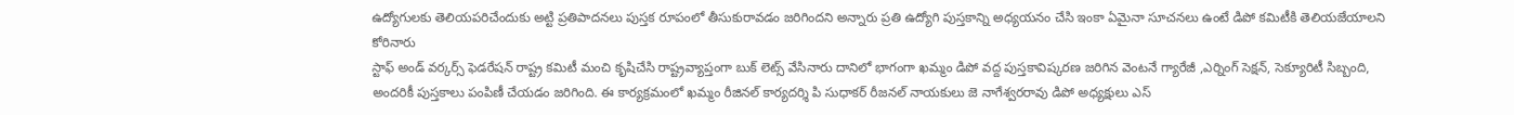ఉద్యోగులకు తెలియపరిచేందుకు అట్టి ప్రతిపాదనలు పుస్తక రూపంలో తీసుకురావడం జరిగిందని అన్నారు ప్రతి ఉద్యోగి పుస్తకాన్ని అధ్యయనం చేసి ఇంకా ఏమైనా సూచనలు ఉంటే డిపో కమిటీకి తెలియజేయాలని కోరినారు
స్టాఫ్ అండ్ వర్కర్స్ ఫెడరేషన్ రాష్ట్ర కమిటీ మంచి కృషిచేసి రాష్ట్రవ్యాప్తంగా బుక్ లెట్స్ వేసినారు దానిలో భాగంగా ఖమ్మం డిపో వద్ద పుస్తకావిష్కరణ జరిగిన వెంటనే గ్యారేజీ ,ఎర్నింగ్ సెక్షన్, సెక్యూరిటీ సిబ్బంది, అందరికీ పుస్తకాలు పంపిణీ చేయడం జరిగింది. ఈ కార్యక్రమంలో ఖమ్మం రీజినల్ కార్యదర్శి పి సుధాకర్ రీజనల్ నాయకులు జె నాగేశ్వరరావు డిపో అధ్యక్షులు ఎస్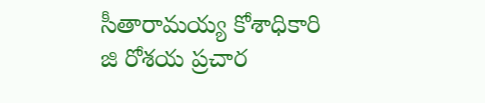సీతారామయ్య కోశాధికారి జి రోశయ ప్రచార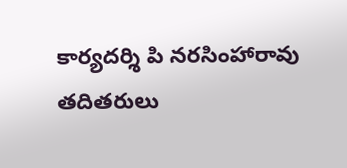కార్యదర్శి పి నరసింహారావు తదితరులు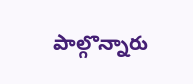పాల్గొన్నారు